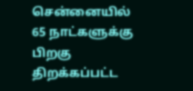சென்னையில் 65 நாட்களுக்கு பிறகு திறக்கப்பட்ட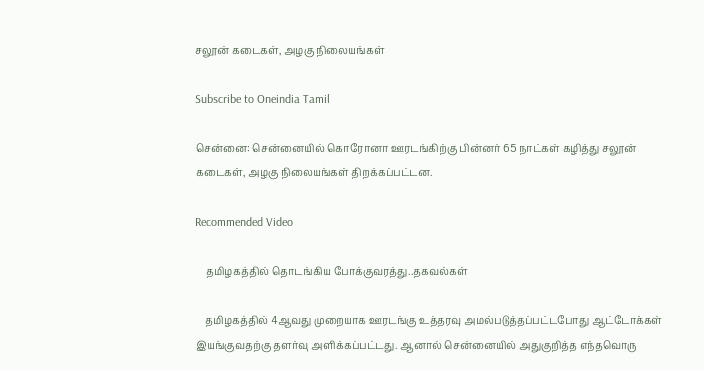சலூன் கடைகள், அழகு நிலையங்கள்

Subscribe to Oneindia Tamil

சென்னை: சென்னையில் கொரோனா ஊரடங்கிற்கு பின்னர் 65 நாட்கள் கழித்து சலூன் கடைகள், அழகு நிலையங்கள் திறக்கப்பட்டன.

Recommended Video

    தமிழகத்தில் தொடங்கிய போக்குவரத்து..தகவல்கள்

    தமிழகத்தில் 4ஆவது முறையாக ஊரடங்கு உத்தரவு அமல்படுத்தப்பட்டபோது ஆட்டோக்கள் இயங்குவதற்கு தளர்வு அளிக்கப்பட்டது. ஆனால் சென்னையில் அதுகுறித்த எந்தவொரு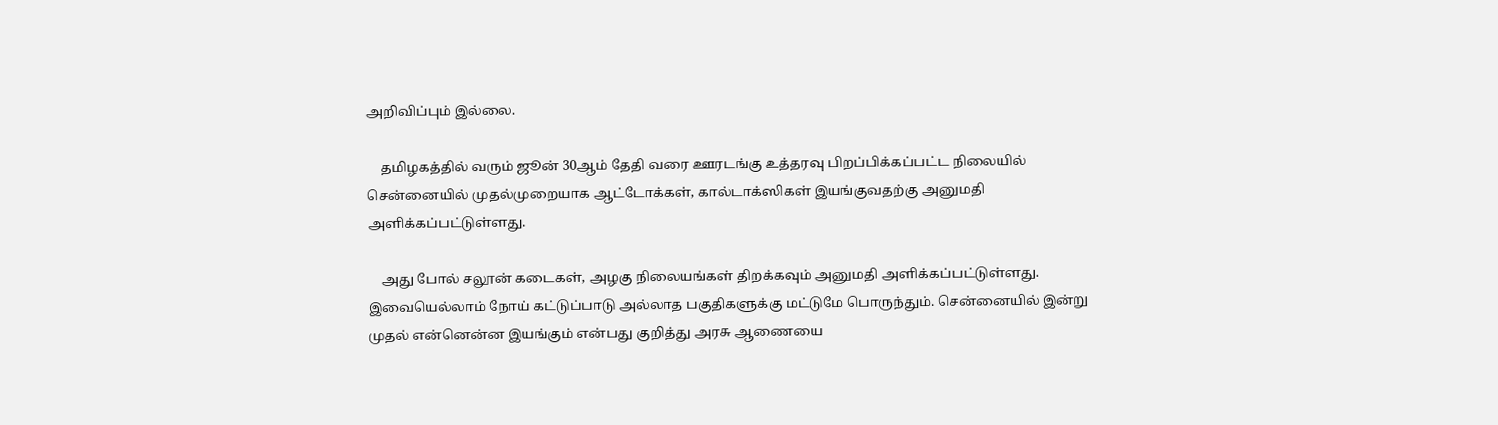அறிவிப்பும் இல்லை.

    தமிழகத்தில் வரும் ஜூன் 30ஆம் தேதி வரை ஊரடங்கு உத்தரவு பிறப்பிக்கப்பட்ட நிலையில் சென்னையில் முதல்முறையாக ஆட்டோக்கள், கால்டாக்ஸிகள் இயங்குவதற்கு அனுமதி அளிக்கப்பட்டுள்ளது.

    அது போல் சலூன் கடைகள், அழகு நிலையங்கள் திறக்கவும் அனுமதி அளிக்கப்பட்டுள்ளது. இவையெல்லாம் நோய் கட்டுப்பாடு அல்லாத பகுதிகளுக்கு மட்டுமே பொருந்தும். சென்னையில் இன்று முதல் என்னென்ன இயங்கும் என்பது குறித்து அரசு ஆணையை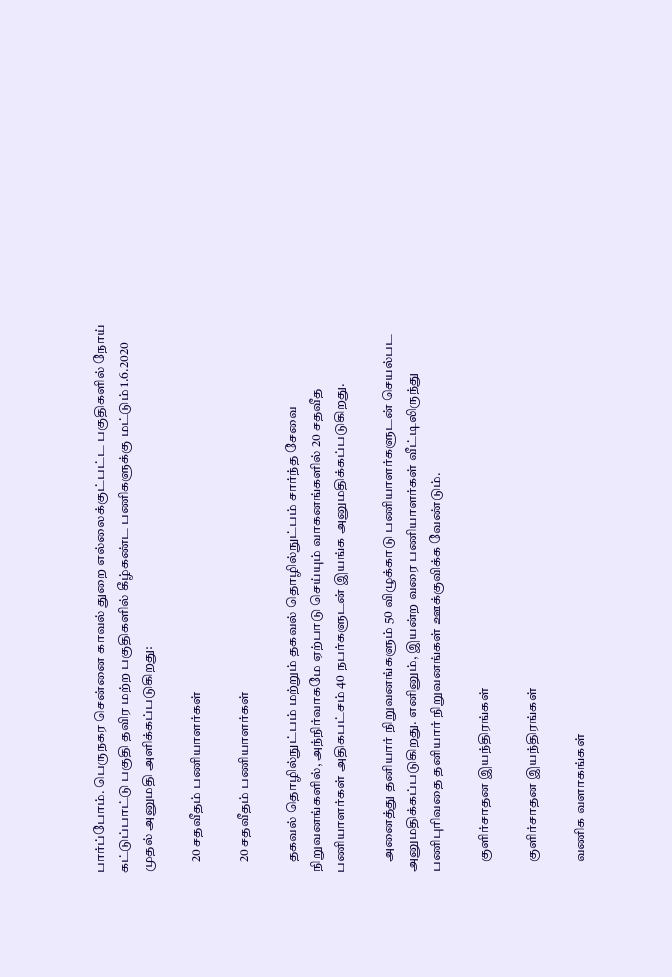பார்ப்போம். பெருநகர சென்னை காவல் துறை எல்லைக்குட்பட்ட பகுதிகளில் நோய் கட்டுப்பாட்டு பகுதி தவிர மற்ற பகுதிகளில் கீழ்கண்ட பணிகளுக்கு மட்டும் 1.6.2020 முதல் அனுமதி அளிக்கப்படுகிறது:

    20 சதவீதம் பணியாளர்கள்

    20 சதவீதம் பணியாளர்கள்

    தகவல் தொழில்நுட்பம் மற்றும் தகவல் தொழில்நுட்பம் சார்ந்த சேவை நிறுவனங்களில், அந்நிர்வாகமே ஏற்பாடு செய்யும் வாகனங்களில் 20 சதவீத பணியாளர்கள் அதிகபட்சம் 40 நபர்களுடன் இயங்க அனுமதிக்கப்படுகிறது.

    அனைத்து தனியார் நிறுவனங்களும் 50 விழுக்காடு பணியாளர்களுடன் செயல்பட அனுமதிக்கப்படுகிறது. எனினும், இயன்ற வரை பணியாளர்கள் வீட்டிலிருந்து பணிபுரிவதை தனியார் நிறுவனங்கள் ஊக்குவிக்க வேண்டும்.

    குளிர்சாதன இயந்திரங்கள்

    குளிர்சாதன இயந்திரங்கள்

    வணிக வளாகங்கள்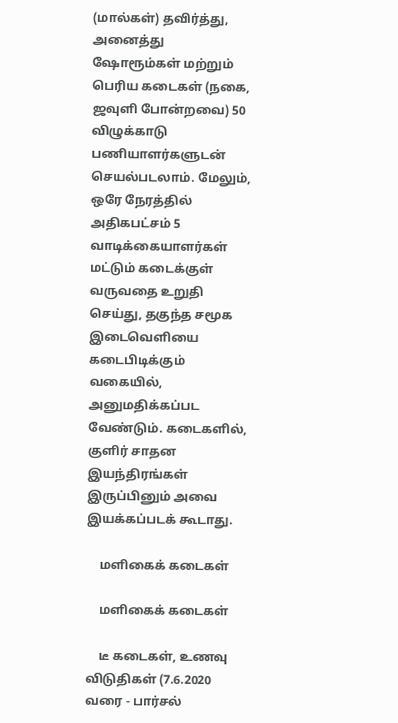(மால்கள்) தவிர்த்து, அனைத்து ஷோரூம்கள் மற்றும் பெரிய கடைகள் (நகை, ஜவுளி போன்றவை) 50 விழுக்காடு பணியாளர்களுடன் செயல்படலாம். மேலும், ஒரே நேரத்தில் அதிகபட்சம் 5 வாடிக்கையாளர்கள் மட்டும் கடைக்குள் வருவதை உறுதி செய்து, தகுந்த சமூக இடைவெளியை கடைபிடிக்கும் வகையில், அனுமதிக்கப்பட வேண்டும். கடைகளில், குளிர் சாதன இயந்திரங்கள் இருப்பினும் அவை இயக்கப்படக் கூடாது.

    மளிகைக் கடைகள்

    மளிகைக் கடைகள்

    டீ கடைகள், உணவு விடுதிகள் (7.6.2020 வரை - பார்சல்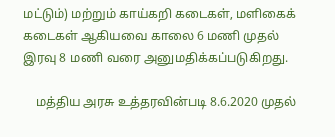மட்டும்) மற்றும் காய்கறி கடைகள், மளிகைக் கடைகள் ஆகியவை காலை 6 மணி முதல் இரவு 8 மணி வரை அனுமதிக்கப்படுகிறது.

    மத்திய அரசு உத்தரவின்படி 8.6.2020 முதல்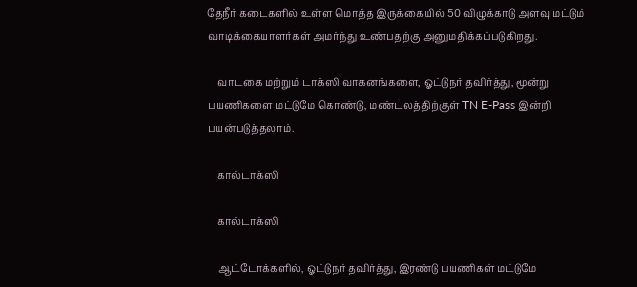தேநீர் கடைகளில் உள்ள மொத்த இருக்கையில் 50 விழுக்காடு அளவு மட்டும் வாடிக்கையாளர்கள் அமர்ந்து உண்பதற்கு அனுமதிக்கப்படுகிறது.

    வாடகை மற்றும் டாக்ஸி வாகனங்களை, ஓட்டுநர் தவிர்த்து, மூன்று பயணிகளை மட்டுமே கொண்டு, மண்டலத்திற்குள் TN E-Pass இன்றி பயன்படுத்தலாம்.

    கால்டாக்ஸி

    கால்டாக்ஸி

    ஆட்டோக்களில், ஓட்டுநர் தவிர்த்து, இரண்டு பயணிகள் மட்டுமே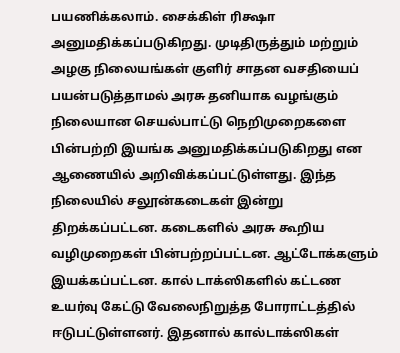பயணிக்கலாம். சைக்கிள் ரிக்ஷா அனுமதிக்கப்படுகிறது. முடிதிருத்தும் மற்றும் அழகு நிலையங்கள் குளிர் சாதன வசதியைப் பயன்படுத்தாமல் அரசு தனியாக வழங்கும் நிலையான செயல்பாட்டு நெறிமுறைகளை பின்பற்றி இயங்க அனுமதிக்கப்படுகிறது என ஆணையில் அறிவிக்கப்பட்டுள்ளது. இந்த நிலையில் சலூன்கடைகள் இன்று திறக்கப்பட்டன. கடைகளில் அரசு கூறிய வழிமுறைகள் பின்பற்றப்பட்டன. ஆட்டோக்களும் இயக்கப்பட்டன. கால் டாக்ஸிகளில் கட்டண உயர்வு கேட்டு வேலைநிறுத்த போராட்டத்தில் ஈடுபட்டுள்ளனர். இதனால் கால்டாக்ஸிகள்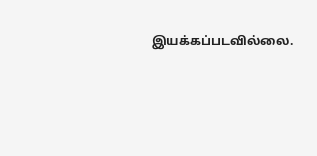இயக்கப்படவில்லை.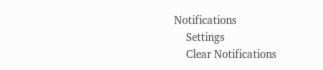Notifications
    Settings
    Clear Notifications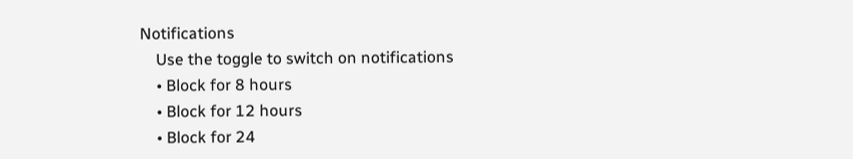Notifications
    Use the toggle to switch on notifications
    • Block for 8 hours
    • Block for 12 hours
    • Block for 24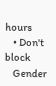hours
    • Don't block
    Gender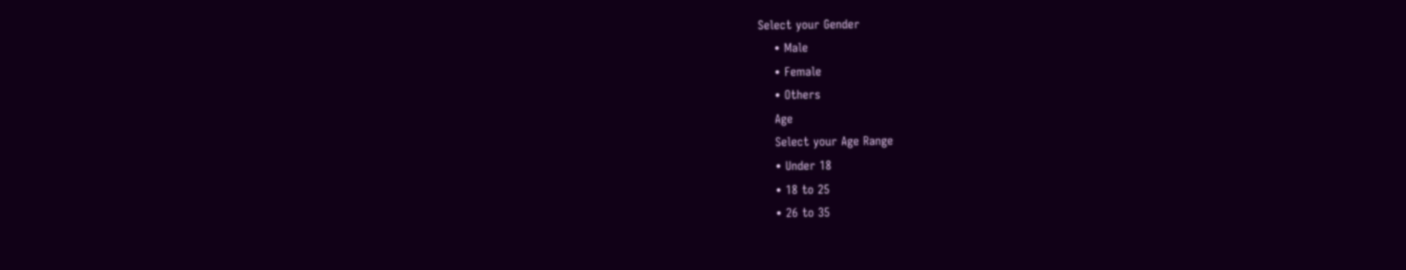Select your Gender
    • Male
    • Female
    • Others
    Age
    Select your Age Range
    • Under 18
    • 18 to 25
    • 26 to 35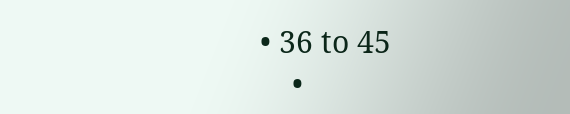• 36 to 45
    •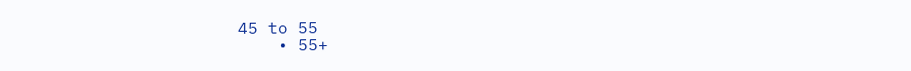45 to 55
    • 55+